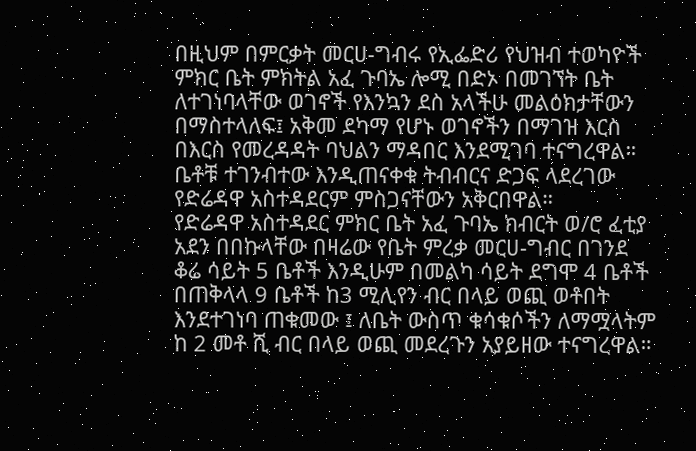በዚህም በምርቃት መርሀ-ግብሩ የኢፌድሪ የህዝብ ተወካዮች ምክር ቤት ምክትል አፈ ጉባኤ ሎሚ በድኦ በመገኘት ቤት ለተገነባላቸው ወገኖች የእንኳን ደስ አላችሁ መልዕክታቸውን በማስተላለፍ፤ አቅመ ደካማ የሆኑ ወገኖችን በማገዝ እርስ በእርስ የመረዳዳት ባህልን ማዳበር እንደሚገባ ተናግረዋል።
ቤቶቹ ተገንብተው እንዲጠናቀቁ ትብብርና ድጋፍ ላደረገው የድሬዳዋ አስተዳደርም ምስጋናቸውን አቅርበዋል።
የድሬዳዋ አስተዳደር ምክር ቤት አፈ ጉባኤ ክብርት ወ/ሮ ፈቲያ አደን በበኩላቸው በዛሬው የቤት ምረቃ መርሀ-ግብር በገንደ ቆሬ ሳይት 5 ቤቶች እንዲሁም በመልካ ሳይት ደግሞ 4 ቤቶች በጠቅላላ 9 ቤቶች ከ3 ሚሊየን ብር በላይ ወጪ ወቶበት እንደተገነባ ጠቁመው ፤ ለቤት ውስጥ ቁሳቁሶችን ለማሟላትም ከ 2 መቶ ሺ ብር በላይ ወጪ መደረጉን አያይዘው ተናግረዋል።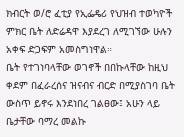ክብርት ወ/ሮ ፈቲያ የኢፌዴሪ የህዝብ ተወካዮች ምክር ቤት ለድሬዳዋ እያደረገ ለሚገኘው ሁሉን አቀፍ ድጋፍም አመስግነዋል።
ቤት የተገነባላቸው ወገኖች በበኩላቸው ከዚህ ቀደም በፈራረሰና ዝናብና ብርድ በሚያስገባ ቤት ውስጥ ይኖሩ እንደነበረ ገልፀው፤ አሁን ላይ ቤታቸው ባማረ መልኩ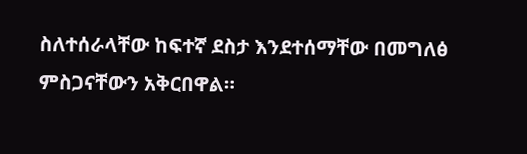ስለተሰራላቸው ከፍተኛ ደስታ እንደተሰማቸው በመግለፅ ምስጋናቸውን አቅርበዋል።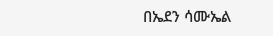በኤደን ሳሙኤል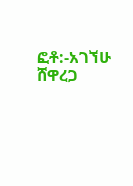ፎቶ:-አገኘሁ ሸዋረጋ